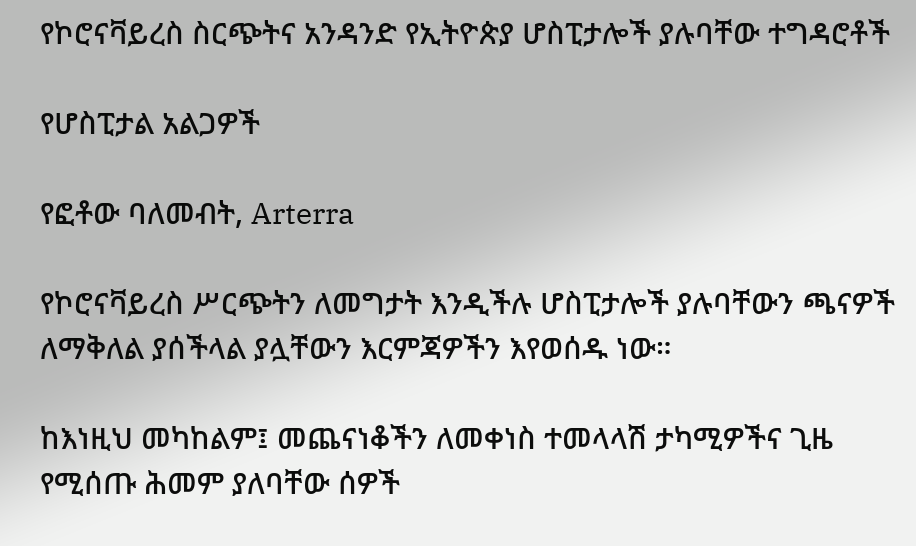የኮሮናቫይረስ ስርጭትና አንዳንድ የኢትዮጵያ ሆስፒታሎች ያሉባቸው ተግዳሮቶች

የሆስፒታል አልጋዎች

የፎቶው ባለመብት, Arterra

የኮሮናቫይረስ ሥርጭትን ለመግታት እንዲችሉ ሆስፒታሎች ያሉባቸውን ጫናዎች ለማቅለል ያሰችላል ያሏቸውን እርምጃዎችን እየወሰዱ ነው።

ከእነዚህ መካከልም፤ መጨናነቆችን ለመቀነስ ተመላላሽ ታካሚዎችና ጊዜ የሚሰጡ ሕመም ያለባቸው ሰዎች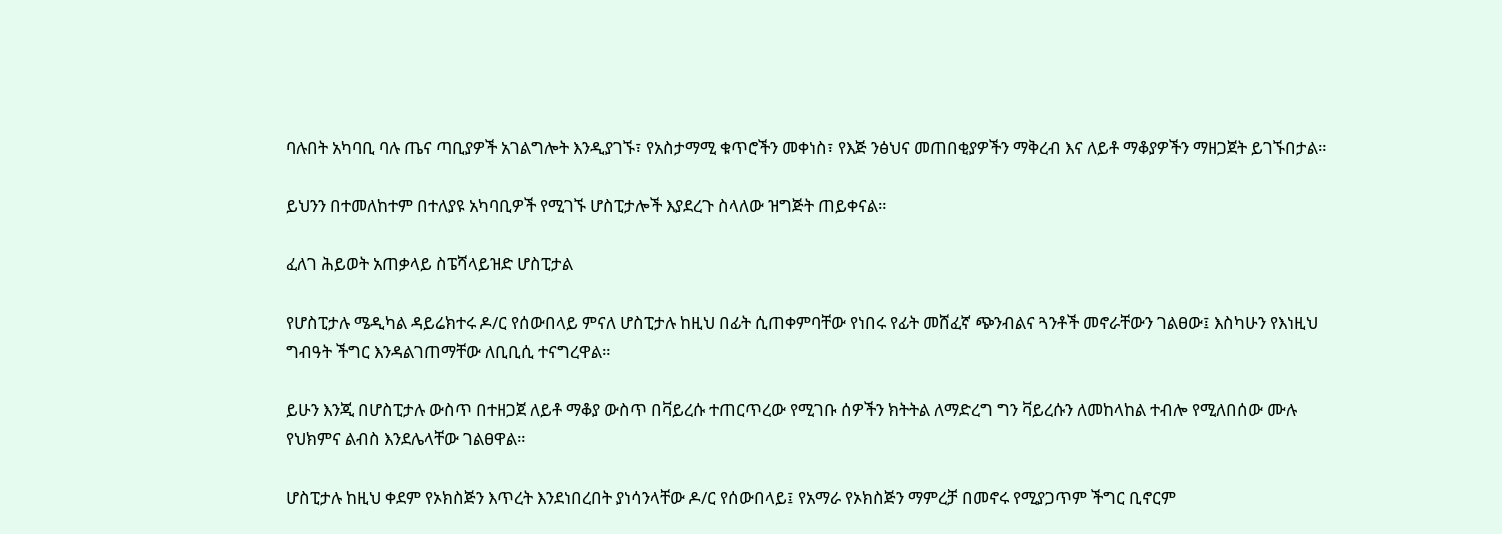ባሉበት አካባቢ ባሉ ጤና ጣቢያዎች አገልግሎት እንዲያገኙ፣ የአስታማሚ ቁጥሮችን መቀነስ፣ የእጅ ንፅህና መጠበቂያዎችን ማቅረብ እና ለይቶ ማቆያዎችን ማዘጋጀት ይገኙበታል።

ይህንን በተመለከተም በተለያዩ አካባቢዎች የሚገኙ ሆስፒታሎች እያደረጉ ስላለው ዝግጅት ጠይቀናል።

ፈለገ ሕይወት አጠቃላይ ስፔሻላይዝድ ሆስፒታል

የሆስፒታሉ ሜዲካል ዳይሬክተሩ ዶ/ር የሰውበላይ ምናለ ሆስፒታሉ ከዚህ በፊት ሲጠቀምባቸው የነበሩ የፊት መሸፈኛ ጭንብልና ጓንቶች መኖራቸውን ገልፀው፤ እስካሁን የእነዚህ ግብዓት ችግር እንዳልገጠማቸው ለቢቢሲ ተናግረዋል።

ይሁን እንጂ በሆስፒታሉ ውስጥ በተዘጋጀ ለይቶ ማቆያ ውስጥ በቫይረሱ ተጠርጥረው የሚገቡ ሰዎችን ክትትል ለማድረግ ግን ቫይረሱን ለመከላከል ተብሎ የሚለበሰው ሙሉ የህክምና ልብስ እንደሌላቸው ገልፀዋል።

ሆስፒታሉ ከዚህ ቀደም የኦክስጅን እጥረት እንደነበረበት ያነሳንላቸው ዶ/ር የሰውበላይ፤ የአማራ የኦክስጅን ማምረቻ በመኖሩ የሚያጋጥም ችግር ቢኖርም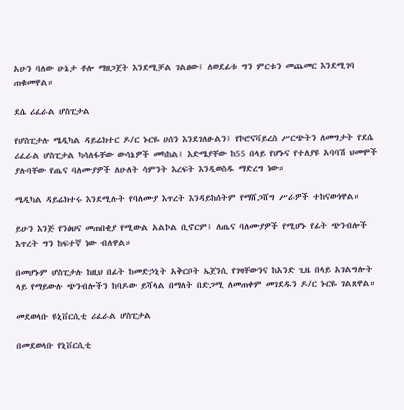አሁን ባለው ሁኔታ ቶሎ ማዘጋጀት እንደሚቻል ገልፀው፤ ለወደፊቱ ግን ምርቱን መጨመር እንደሚገባ ጠቁመዋል።

ደሴ ሪፈራል ሆስፒታል

የሆስፒታሉ ሜዲካል ዳይሬክተር ዶ/ር ኑርዬ ሀሰን እንደገለፁልን፤ የኮሮናቫይረስ ሥርጭትን ለመግታት የደሴ ሪፈራል ሆስፒታል ካሳለፋቸው ውሳኔዎች መካከል፤ እድሜያቸው ከ55 በላይ የሆኑና የተለያዩ አባባሽ ህመሞች ያሉባቸው የጤና ባለሙያዎች ለሁለት ሳምንት እረፍት እንዲወስዱ ማድረግ ነው።

ሜዲካል ዳይሬክተሩ እንደሚሉት የባለሙያ እጥረት እንዳይከሰትም የማሸጋሸግ ሥራዎች ተከናውነዋል።

ይሁን እንጅ የንፅህና መጠበቂያ የሚውል አልኮል ቢኖርም፤ ለጤና ባለሙያዎች የሚሆኑ የፊት ጭንብሎች እጥረት ግን ከፍተኛ ነው ብለዋል።

በመሆኑም ሆስፒታሉ ከዚህ በፊት ከመድኃኒት አቅርቦት ኤጀንሲ የገዛቸውንና ከአንድ ጊዜ በላይ አገልግሎት ላይ የማይውሉ ጭንብሎችን ከባዶው ይሻላል በማለት በድጋሚ ለመጠቀም መገደዱን ዶ/ር ኑርዬ ገልጸዋል።

መደወላቡ ዩኒቨርሲቲ ሪፈራል ሆስፒታል

በመደወላቡ የኒቨርሲቲ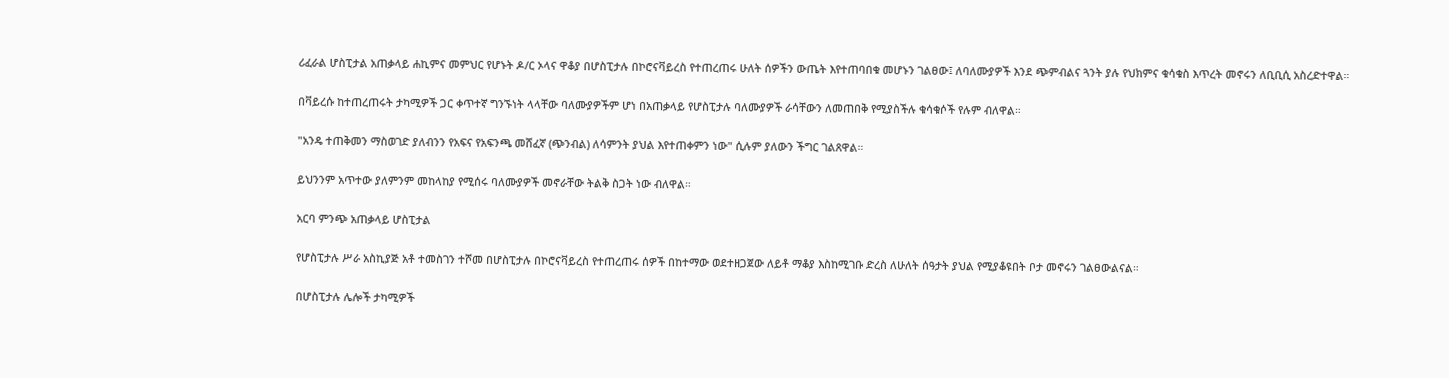ሪፈራል ሆስፒታል አጠቃላይ ሐኪምና መምህር የሆኑት ዶ/ር ኦላና ዋቆያ በሆስፒታሉ በኮሮናቫይረስ የተጠረጠሩ ሁለት ሰዎችን ውጤት እየተጠባበቁ መሆኑን ገልፀው፤ ለባለሙያዎች እንደ ጭምብልና ጓንት ያሉ የህክምና ቁሳቁስ እጥረት መኖሩን ለቢቢሲ አስረድተዋል።

በቫይረሱ ከተጠረጠሩት ታካሚዎች ጋር ቀጥተኛ ግንኙነት ላላቸው ባለሙያዎችም ሆነ በአጠቃላይ የሆስፒታሉ ባለሙያዎች ራሳቸውን ለመጠበቅ የሚያስችሉ ቁሳቁሶች የሉም ብለዋል።

"አንዴ ተጠቅመን ማስወገድ ያለብንን የአፍና የአፍንጫ መሸፈኛ (ጭንብል) ለሳምንት ያህል እየተጠቀምን ነው" ሲሉም ያለውን ችግር ገልጸዋል።

ይህንንም አጥተው ያለምንም መከላከያ የሚሰሩ ባለሙያዎች መኖራቸው ትልቅ ስጋት ነው ብለዋል።

አርባ ምንጭ አጠቃላይ ሆስፒታል

የሆስፒታሉ ሥራ አስኪያጅ አቶ ተመስገን ተሾመ በሆስፒታሉ በኮሮናቫይረስ የተጠረጠሩ ሰዎች በከተማው ወደተዘጋጀው ለይቶ ማቆያ እስከሚገቡ ድረስ ለሁለት ሰዓታት ያህል የሚያቆዩበት ቦታ መኖሩን ገልፀውልናል።

በሆስፒታሉ ሌሎች ታካሚዎች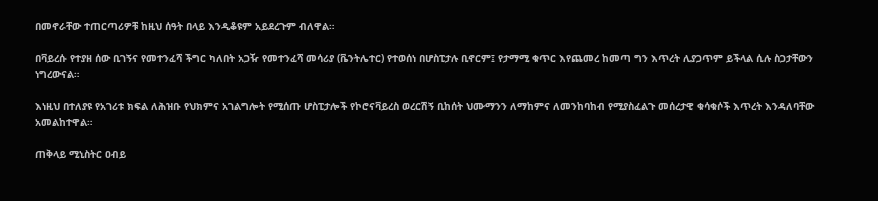በመኖራቸው ተጠርጣሪዎቹ ከዚህ ሰዓት በላይ እንዲቆዩም አይደረጉም ብለዋል።

በቫይረሱ የተያዘ ሰው ቢገኝና የመተንፈሻ ችግር ካለበት አጋዥ የመተንፈሻ መሳሪያ (ቬንትሌተር) የተወሰነ በሆስፒታሉ ቢኖርም፤ የታማሚ ቁጥር እየጨመረ ከመጣ ግን እጥረት ሊያጋጥም ይችላል ሲሉ ስጋታቸውን ነግረውናል።

እነዚህ በተለያዩ የአገሪቱ ክፍል ለሕዝቡ የህክምና አገልግሎት የሚሰጡ ሆስፒታሎች የኮሮናቫይረስ ወረርሽኝ ቢከሰት ህሙማንን ለማከምና ለመንከባከብ የሚያስፈልጉ መሰረታዊ ቁሳቁሶች እጥረት እንዳለባቸው አመልከተዋል።

ጠቅላይ ሚኒስትር ዐብይ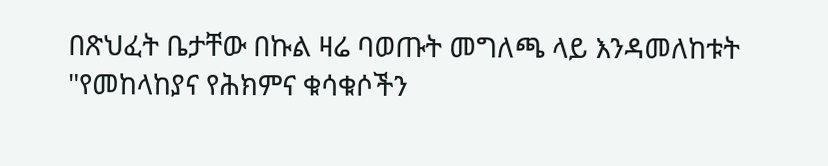በጽህፈት ቤታቸው በኩል ዛሬ ባወጡት መግለጫ ላይ እንዳመለከቱት "የመከላከያና የሕክምና ቁሳቁሶችን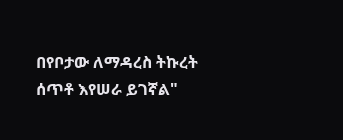በየቦታው ለማዳረስ ትኩረት ሰጥቶ እየሠራ ይገኛል"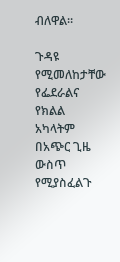ብለዋል።

ጉዳዩ የሚመለከታቸው የፌደራልና የክልል አካላትም በአጭር ጊዜ ውስጥ የሚያስፈልጉ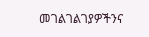መገልገልገያዎችንና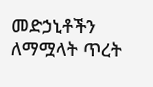መድኃኒቶችን ለማሟላት ጥረት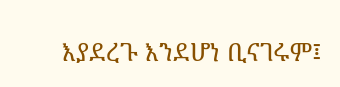እያደረጉ እንደሆነ ቢናገሩም፤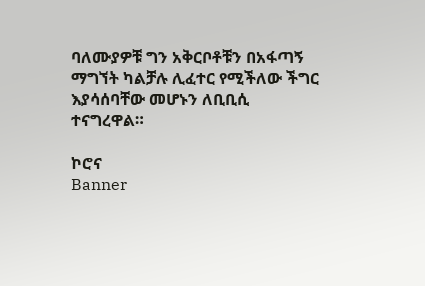ባለሙያዎቹ ግን አቅርቦቶቹን በአፋጣኝ ማግኘት ካልቻሉ ሊፈተር የሚችለው ችግር እያሳሰባቸው መሆኑን ለቢቢሲ ተናግረዋል።

ኮሮና
Banner